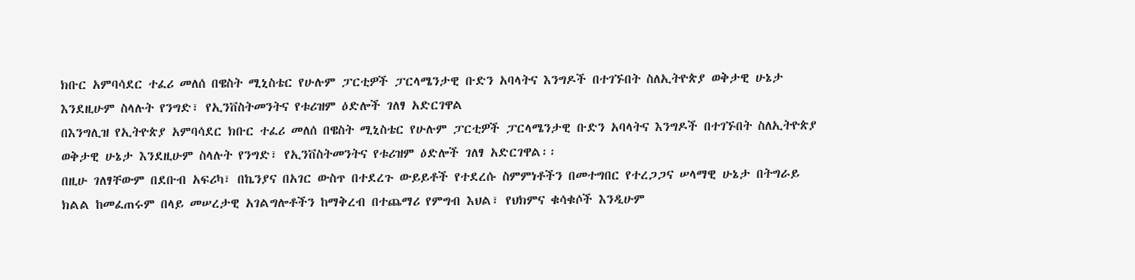ክቡር አምባሳደር ተፈሪ መለሰ በዌስት ሚኒስቴር የሁሉም ፓርቲዎች ፓርላሜንታዊ ቡድን አባላትና እንግዶች በተገኙበት ስለኢትዮጵያ ወቅታዊ ሁኔታ እንደዚሁም ስላሉት የንግድ፣ የኢንቨስትመንትና የቱሪዝም ዕድሎች ገለፃ አድርገዋል
በእንግሊዝ የኢትዮጵያ አምባሳደር ክቡር ተፈሪ መለሰ በዌስት ሚኒስቴር የሁሉም ፓርቲዎች ፓርላሜንታዊ ቡድን አባላትና እንግዶች በተገኙበት ስለኢትዮጵያ ወቅታዊ ሁኔታ እንደዚሁም ስላሉት የንግድ፣ የኢንቨስትመንትና የቱሪዝም ዕድሎች ገለፃ አድርገዋል፡፡
በዚሁ ገለፃቸውም በደቡብ አፍሪካ፣ በኬንያና በአገር ውስጥ በተደረጉ ውይይቶች የተደረሱ ስምምነቶችን በመተግበር የተረጋጋና ሠላማዊ ሁኔታ በትግራይ ክልል ከመፈጠሩም በላይ መሠረታዊ አገልግሎቶችን ከማቅረብ በተጨማሪ የምግብ እህል፣ የህክምና ቁሳቁሶች እንዲሁም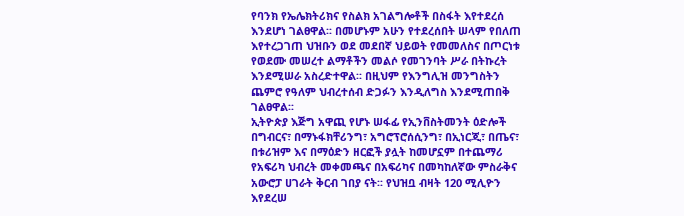የባንክ የኤሌክትሪክና የስልክ አገልግሎቶች በስፋት እየተደረሰ እንደሆነ ገልፀዋል፡፡ በመሆኑም አሁን የተደረሰበት ሠላም የበለጠ እየተረጋገጠ ህዝቡን ወደ መደበኛ ህይወት የመመለስና በጦርነቱ የወደሙ መሠረተ ልማቶችን መልሶ የመገንባት ሥራ በትኩረት እንደሚሠራ አስረድተዋል፡፡ በዚህም የእንግሊዝ መንግስትን ጨምሮ የዓለም ህብረተሰብ ድጋፉን እንዲለግስ እንደሚጠበቅ ገልፀዋል፡፡
ኢትዮጵያ እጅግ አዋጪ የሆኑ ሠፋፊ የኢንቨስትመንት ዕድሎች በግብርና፣ በማኑፋክቸሪንግ፣ አግሮፕሮሰሲንግ፣ በኢነርጂ፣ በጤና፣ በቱሪዝም እና በማዕድን ዘርፎች ያሏት ከመሆኗም በተጨማሪ የአፍሪካ ህብረት መቀመጫና በአፍሪካና በመካከለኛው ምስራቅና አውሮፓ ሀገራት ቅርብ ገበያ ናት፡፡ የህዝቧ ብዛት 120 ሚሊዮን እየደረሠ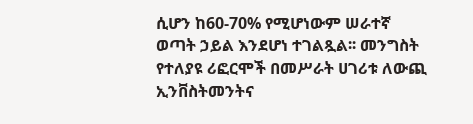ሲሆን ከ60-70% የሚሆነውም ሠራተኛ ወጣት ኃይል እንደሆነ ተገልጿል፡፡ መንግስት የተለያዩ ሪፎርሞች በመሥራት ሀገሪቱ ለውጪ ኢንቨስትመንትና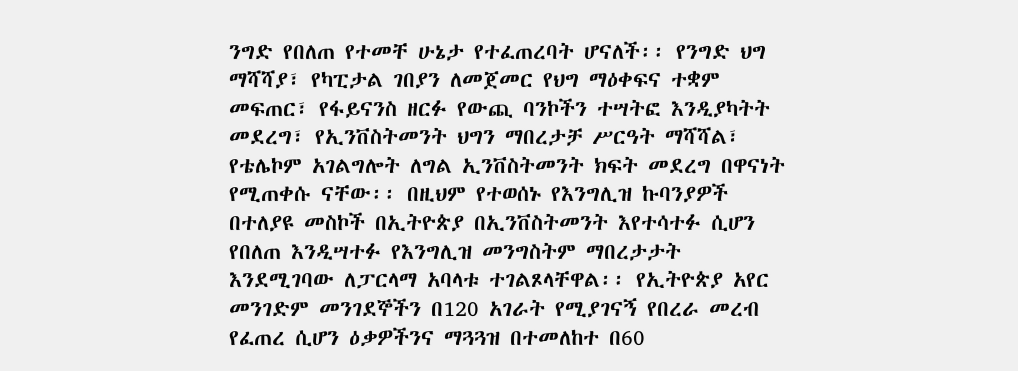ንግድ የበለጠ የተመቸ ሁኔታ የተፈጠረባት ሆናለች፡፡ የንግድ ህግ ማሻሻያ፣ የካፒታል ገበያን ለመጀመር የህግ ማዕቀፍና ተቋም መፍጠር፣ የፋይናንስ ዘርፉ የውጪ ባንኮችን ተሣትፎ እንዲያካትት መደረግ፣ የኢንቨስትመንት ህግን ማበረታቻ ሥርዓት ማሻሻል፣ የቴሌኮም አገልግሎት ለግል ኢንቨስትመንት ክፍት መደረግ በዋናነት የሚጠቀሱ ናቸው፡፡ በዚህም የተወሰኑ የእንግሊዝ ኩባንያዎች በተለያዩ መስኮች በኢትዮጵያ በኢንቨስትመንት እየተሳተፉ ሲሆን የበለጠ እንዲሣተፉ የእንግሊዝ መንግስትም ማበረታታት እንደሚገባው ለፓርላማ አባላቱ ተገልጾላቸዋል፡፡ የኢትዮጵያ አየር መንገድም መንገደኞችን በ120 አገራት የሚያገናኝ የበረራ መረብ የፈጠረ ሲሆን ዕቃዎችንና ማጓጓዝ በተመለከተ በ60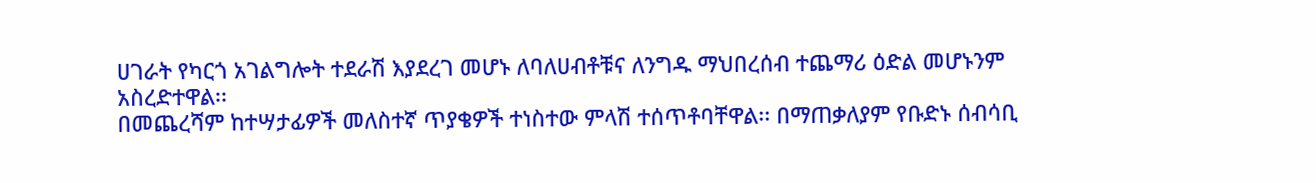ሀገራት የካርጎ አገልግሎት ተደራሽ እያደረገ መሆኑ ለባለሀብቶቹና ለንግዱ ማህበረሰብ ተጨማሪ ዕድል መሆኑንም አስረድተዋል፡፡
በመጨረሻም ከተሣታፊዎች መለስተኛ ጥያቄዎች ተነስተው ምላሽ ተሰጥቶባቸዋል፡፡ በማጠቃለያም የቡድኑ ሰብሳቢ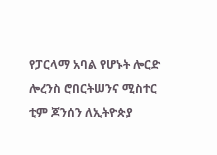የፓርላማ አባል የሆኑት ሎርድ ሎረንስ ሮበርትሠንና ሚስተር ቲም ጆንሰን ለኢትዮጵያ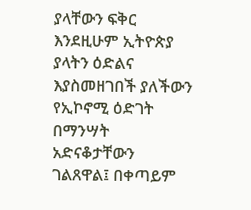ያላቸውን ፍቅር እንደዚሁም ኢትዮጵያ ያላትን ዕድልና እያስመዘገበች ያለችውን የኢኮኖሚ ዕድገት በማንሣት አድናቆታቸውን ገልጸዋል፤ በቀጣይም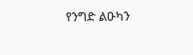የንግድ ልዑካን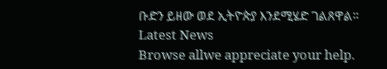ቡድን ይዘው ወደ ኢትዮጵያ እንደሚሄድ ገልጸዋል፡፡
Latest News
Browse allwe appreciate your help.